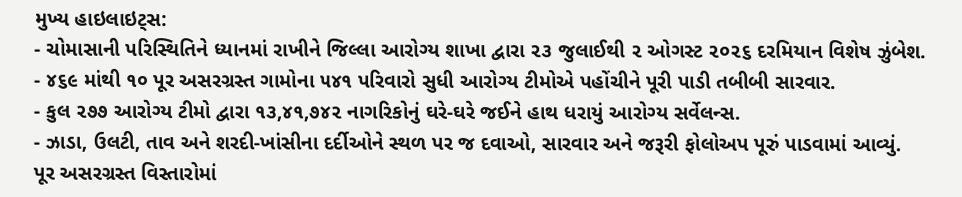મુખ્ય હાઇલાઇટ્સ:
- ચોમાસાની પરિસ્થિતિને ધ્યાનમાં રાખીને જિલ્લા આરોગ્ય શાખા દ્વારા ૨૩ જુલાઈથી ૨ ઓગસ્ટ ૨૦૨૬ દરમિયાન વિશેષ ઝુંબેશ.
- ૪૬૯ માંથી ૧૦ પૂર અસરગ્રસ્ત ગામોના ૫૪૧ પરિવારો સુધી આરોગ્ય ટીમોએ પહોંચીને પૂરી પાડી તબીબી સારવાર.
- કુલ ૨૭૭ આરોગ્ય ટીમો દ્વારા ૧૩,૪૧,૭૪૨ નાગરિકોનું ઘરે-ઘરે જઈને હાથ ધરાયું આરોગ્ય સર્વેલન્સ.
- ઝાડા, ઉલટી, તાવ અને શરદી-ખાંસીના દર્દીઓને સ્થળ પર જ દવાઓ, સારવાર અને જરૂરી ફોલોઅપ પૂરું પાડવામાં આવ્યું.
પૂર અસરગ્રસ્ત વિસ્તારોમાં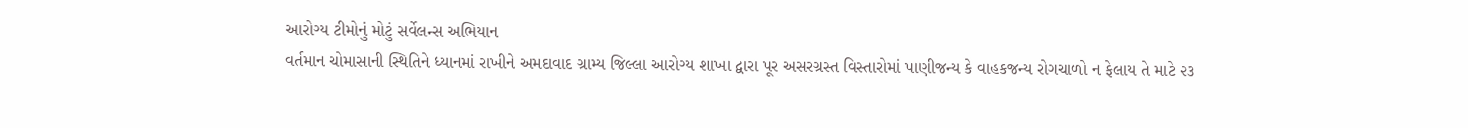આરોગ્ય ટીમોનું મોટું સર્વેલન્સ અભિયાન
વર્તમાન ચોમાસાની સ્થિતિને ધ્યાનમાં રાખીને અમદાવાદ ગ્રામ્ય જિલ્લા આરોગ્ય શાખા દ્વારા પૂર અસરગ્રસ્ત વિસ્તારોમાં પાણીજન્ય કે વાહકજન્ય રોગચાળો ન ફેલાય તે માટે ૨૩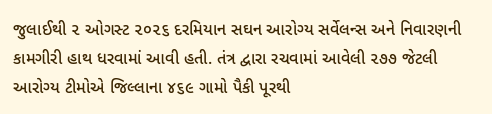જુલાઈથી ૨ ઓગસ્ટ ૨૦૨૬ દરમિયાન સઘન આરોગ્ય સર્વેલન્સ અને નિવારણની કામગીરી હાથ ધરવામાં આવી હતી. તંત્ર દ્વારા રચવામાં આવેલી ૨૭૭ જેટલી આરોગ્ય ટીમોએ જિલ્લાના ૪૬૯ ગામો પૈકી પૂરથી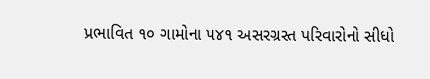પ્રભાવિત ૧૦ ગામોના ૫૪૧ અસરગ્રસ્ત પરિવારોનો સીધો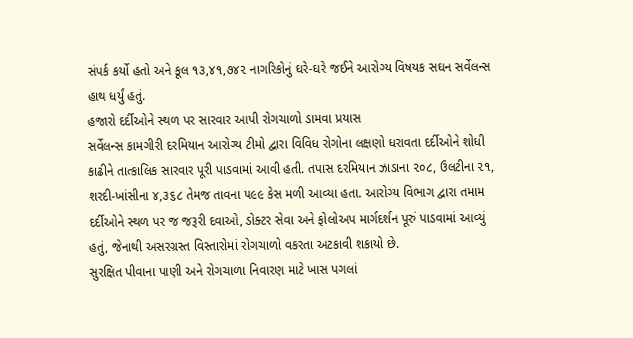સંપર્ક કર્યો હતો અને કૂલ ૧૩,૪૧,૭૪૨ નાગરિકોનું ઘરે-ઘરે જઈને આરોગ્ય વિષયક સઘન સર્વેલન્સ હાથ ધર્યું હતું.
હજારો દર્દીઓને સ્થળ પર સારવાર આપી રોગચાળો ડામવા પ્રયાસ
સર્વેલન્સ કામગીરી દરમિયાન આરોગ્ય ટીમો દ્વારા વિવિધ રોગોના લક્ષણો ધરાવતા દર્દીઓને શોધી કાઢીને તાત્કાલિક સારવાર પૂરી પાડવામાં આવી હતી. તપાસ દરમિયાન ઝાડાના ૨૦૮, ઉલટીના ૨૧, શરદી-ખાંસીના ૪,૩૬૮ તેમજ તાવના ૫૯૯ કેસ મળી આવ્યા હતા. આરોગ્ય વિભાગ દ્વારા તમામ દર્દીઓને સ્થળ પર જ જરૂરી દવાઓ, ડોક્ટર સેવા અને ફોલોઅપ માર્ગદર્શન પૂરું પાડવામાં આવ્યું હતું, જેનાથી અસરગ્રસ્ત વિસ્તારોમાં રોગચાળો વકરતા અટકાવી શકાયો છે.
સુરક્ષિત પીવાના પાણી અને રોગચાળા નિવારણ માટે ખાસ પગલાં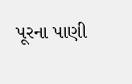પૂરના પાણી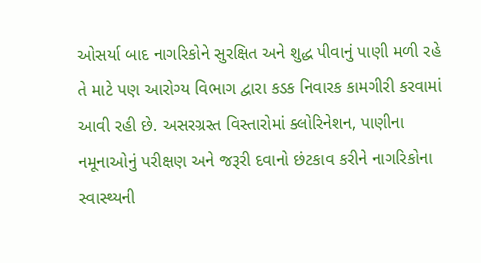ઓસર્યા બાદ નાગરિકોને સુરક્ષિત અને શુદ્ધ પીવાનું પાણી મળી રહે તે માટે પણ આરોગ્ય વિભાગ દ્વારા કડક નિવારક કામગીરી કરવામાં આવી રહી છે. અસરગ્રસ્ત વિસ્તારોમાં ક્લોરિનેશન, પાણીના નમૂનાઓનું પરીક્ષણ અને જરૂરી દવાનો છંટકાવ કરીને નાગરિકોના સ્વાસ્થ્યની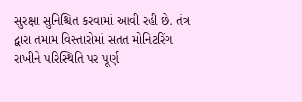સુરક્ષા સુનિશ્ચિત કરવામાં આવી રહી છે. તંત્ર દ્વારા તમામ વિસ્તારોમાં સતત મોનિટરિંગ રાખીને પરિસ્થિતિ પર પૂર્ણ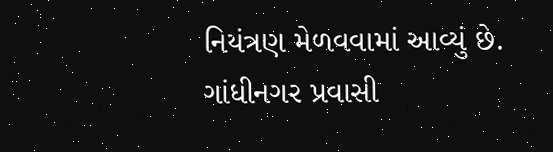નિયંત્રણ મેળવવામાં આવ્યું છે.
ગાંધીનગર પ્રવાસી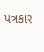પત્રકાર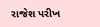રાજેશ પરીખ